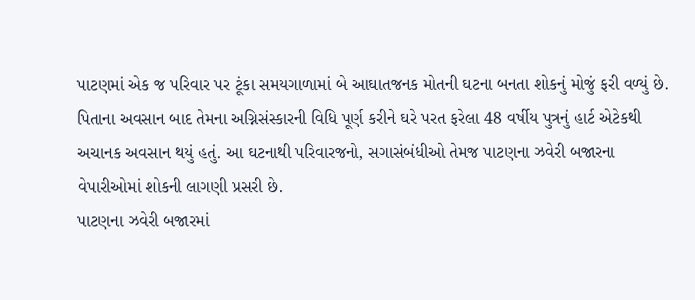પાટણમાં એક જ પરિવાર પર ટૂંકા સમયગાળામાં બે આઘાતજનક મોતની ઘટના બનતા શોકનું મોજું ફરી વળ્યું છે. પિતાના અવસાન બાદ તેમના અગ્નિસંસ્કારની વિધિ પૂર્ણ કરીને ઘરે પરત ફરેલા 48 વર્ષીય પુત્રનું હાર્ટ એટેકથી અચાનક અવસાન થયું હતું. આ ઘટનાથી પરિવારજનો, સગાસંબંધીઓ તેમજ પાટણના ઝવેરી બજારના વેપારીઓમાં શોકની લાગણી પ્રસરી છે.
પાટણના ઝવેરી બજારમાં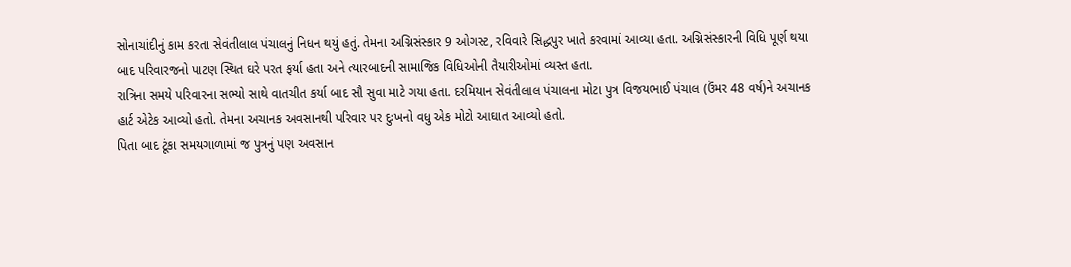સોનાચાંદીનું કામ કરતા સેવંતીલાલ પંચાલનું નિધન થયું હતું. તેમના અગ્નિસંસ્કાર 9 ઓગસ્ટ, રવિવારે સિદ્ધપુર ખાતે કરવામાં આવ્યા હતા. અગ્નિસંસ્કારની વિધિ પૂર્ણ થયા બાદ પરિવારજનો પાટણ સ્થિત ઘરે પરત ફર્યા હતા અને ત્યારબાદની સામાજિક વિધિઓની તૈયારીઓમાં વ્યસ્ત હતા.
રાત્રિના સમયે પરિવારના સભ્યો સાથે વાતચીત કર્યા બાદ સૌ સુવા માટે ગયા હતા. દરમિયાન સેવંતીલાલ પંચાલના મોટા પુત્ર વિજયભાઈ પંચાલ (ઉંમર 48 વર્ષ)ને અચાનક હાર્ટ એટેક આવ્યો હતો. તેમના અચાનક અવસાનથી પરિવાર પર દુઃખનો વધુ એક મોટો આઘાત આવ્યો હતો.
પિતા બાદ ટૂંકા સમયગાળામાં જ પુત્રનું પણ અવસાન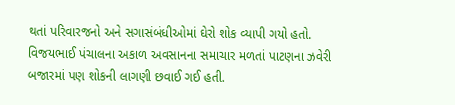થતાં પરિવારજનો અને સગાસંબંધીઓમાં ઘેરો શોક વ્યાપી ગયો હતો. વિજયભાઈ પંચાલના અકાળ અવસાનના સમાચાર મળતાં પાટણના ઝવેરી બજારમાં પણ શોકની લાગણી છવાઈ ગઈ હતી.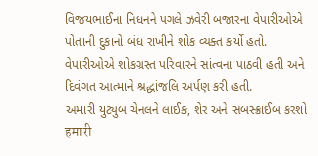વિજયભાઈના નિધનને પગલે ઝવેરી બજારના વેપારીઓએ પોતાની દુકાનો બંધ રાખીને શોક વ્યક્ત કર્યો હતો. વેપારીઓએ શોકગ્રસ્ત પરિવારને સાંત્વના પાઠવી હતી અને દિવંગત આત્માને શ્રદ્ધાંજલિ અર્પણ કરી હતી.
અમારી યુટ્યુબ ચેનલને લાઈક, શેર અને સબસ્ક્રાઈબ કરશો
हमारी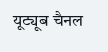यूट्यूब चैनल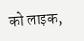को लाइक,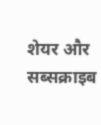शेयर और सब्सक्राइब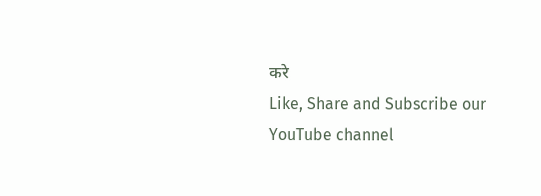करे
Like, Share and Subscribe our YouTube channel